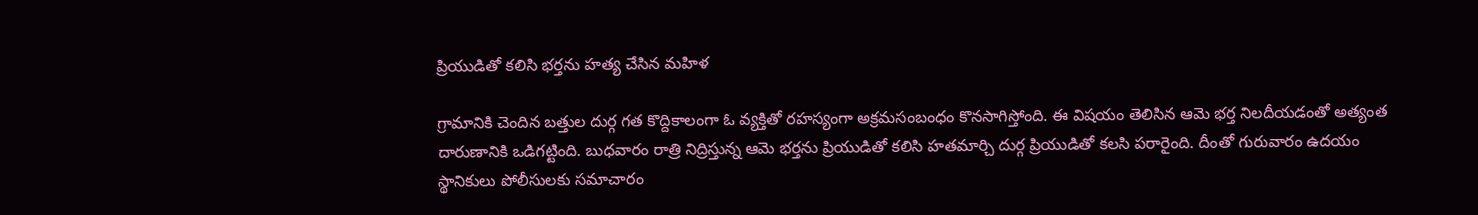ప్రియుడితో కలిసి భర్తను హత్య చేసిన మహిళ

గ్రామానికి చెందిన బత్తుల దుర్గ గత కొద్దికాలంగా ఓ వ్యక్తితో రహస్యంగా అక్రమసంబంధం కొనసాగిస్తోంది. ఈ విషయం తెలిసిన ఆమె భర్త నిలదీయడంతో అత్యంత దారుణానికి ఒడిగట్టింది. బుధవారం రాత్రి నిద్రిస్తున్న ఆమె భర్తను ప్రియుడితో కలిసి హతమార్చి దుర్గ ప్రియుడితో కలసి పరారైంది. దీంతో గురువారం ఉదయం స్థానికులు పోలీసులకు సమాచారం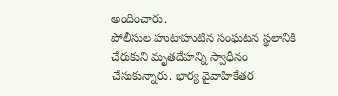అందించారు.
పోలీసుల హుటాహుటిన సంఘటన స్థలానికి చేరుకుని మృతదేహన్ని స్వాధీనం చేసుకున్నారు. భార్య వైవాహికేతర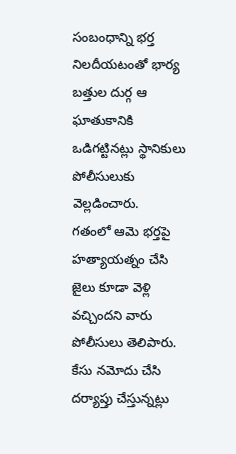సంబంధాన్ని భర్త నిలదీయటంతో భార్య బత్తుల దుర్గ ఆ ఘాతుకానికి ఒడిగట్టినట్లు స్థానికులు పోలీసులుకు వెల్లడించారు.
గతంలో ఆమె భర్తపై హత్యాయత్నం చేసి జైలు కూడా వెళ్లి వచ్చిందని వారు పోలీసులు తెలిపారు. కేసు నమోదు చేసి దర్యాప్తు చేస్తున్నట్లు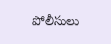పోలీసులు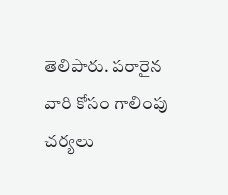తెలిపారు. పరారైన వారి కోసం గాలింపు చర్యలు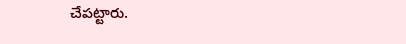చేపట్టారు.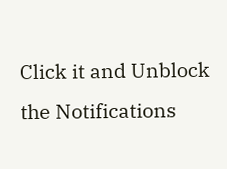Click it and Unblock the Notifications